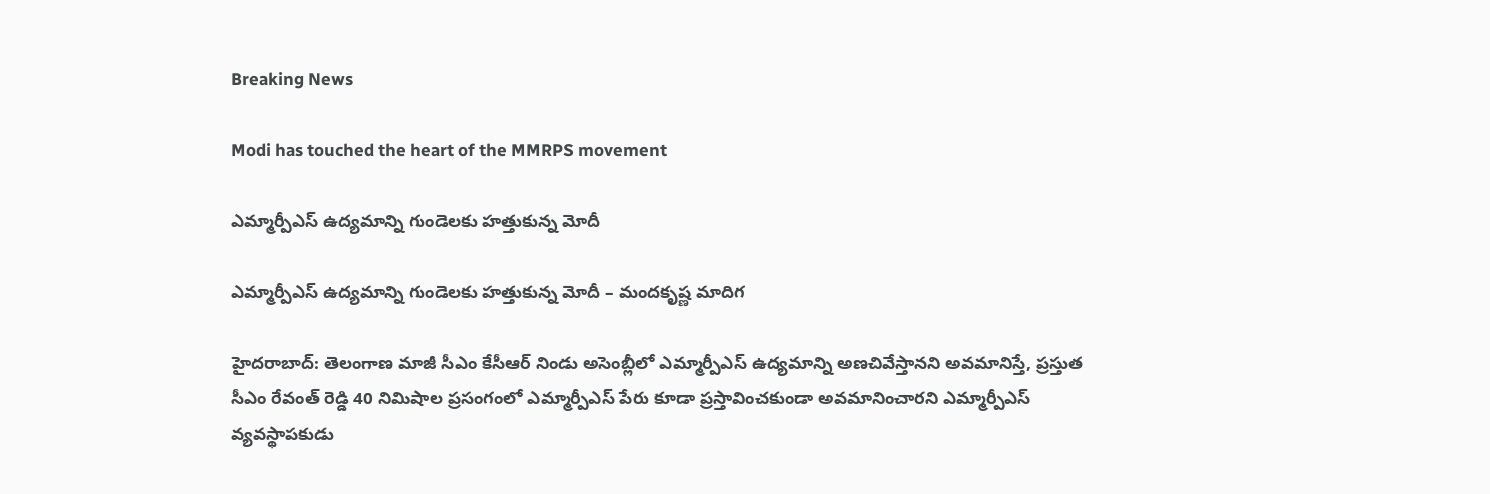Breaking News

Modi has touched the heart of the MMRPS movement

ఎమ్మార్పీఎస్ ఉద్యమాన్ని గుండెలకు హత్తుకున్న మోదీ

ఎమ్మార్పీఎస్ ఉద్యమాన్ని గుండెలకు హత్తుకున్న మోదీ – మందకృష్ణ మాదిగ

హైదరాబాద్: తెలంగాణ మాజీ సీఎం కేసీఆర్ నిండు అసెంబ్లీలో ఎమ్మార్పీఎస్ ఉద్యమాన్ని అణచివేస్తానని అవమానిస్తే, ప్రస్తుత సీఎం రేవంత్ రెడ్డి 40 నిమిషాల ప్రసంగంలో ఎమ్మార్పీఎస్ పేరు కూడా ప్రస్తావించకుండా అవమానించారని ఎమ్మార్పీఎస్ వ్యవస్థాపకుడు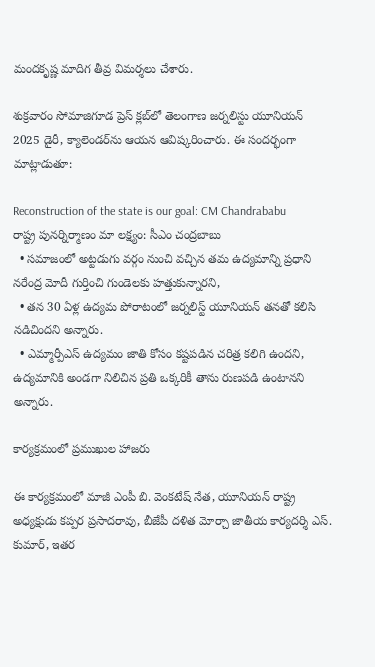మందకృష్ణ మాదిగ తీవ్ర విమర్శలు చేశారు.

శుక్రవారం సోమాజిగూడ ప్రెస్ క్లబ్‌లో తెలంగాణ జర్నలిస్టు యూనియన్ 2025 డైరీ, క్యాలెండర్‌ను ఆయన ఆవిష్కరించారు. ఈ సందర్భంగా మాట్లాడుతూ:

Reconstruction of the state is our goal: CM Chandrababu
రాష్ట్ర పునర్నిర్మాణం మా లక్ష్యం: సీఎం చంద్రబాబు
  • సమాజంలో అట్టడుగు వర్గం నుంచి వచ్చిన తమ ఉద్యమాన్ని ప్రధాని నరేంద్ర మోదీ గుర్తించి గుండెలకు హత్తుకున్నారని,
  • తన 30 ఏళ్ల ఉద్యమ పోరాటంలో జర్నలిస్ట్ యూనియన్ తనతో కలిసి నడిచిందని అన్నారు.
  • ఎమ్మార్పీఎస్ ఉద్యమం జాతి కోసం కష్టపడిన చరిత్ర కలిగి ఉందని, ఉద్యమానికి అండగా నిలిచిన ప్రతి ఒక్కరికీ తాను రుణపడి ఉంటానని అన్నారు.

కార్యక్రమంలో ప్రముఖుల హాజరు

ఈ కార్యక్రమంలో మాజీ ఎంపీ బి. వెంకటేష్ నేత, యూనియన్ రాష్ట్ర అధ్యక్షుడు కప్పర ప్రసాదరావు, బీజేపీ దళిత మోర్చా జాతీయ కార్యదర్శి ఎస్. కుమార్, ఇతర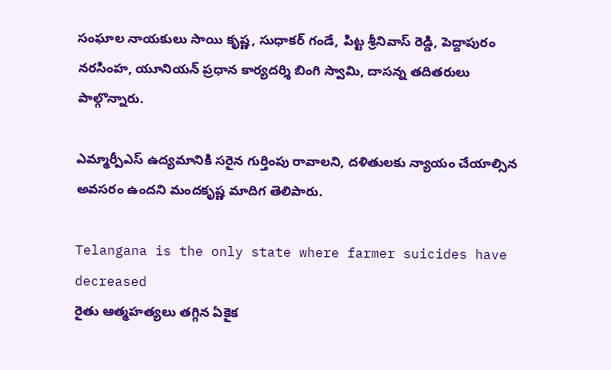సంఘాల నాయకులు సాయి కృష్ణ, సుధాకర్ గండే, పిట్ట శ్రీనివాస్ రెడ్డి, పెద్దాపురం నరసింహ, యూనియన్ ప్రధాన కార్యదర్శి బింగి స్వామి, దాసన్న తదితరులు పాల్గొన్నారు.

ఎమ్మార్పీఎస్ ఉద్యమానికి సరైన గుర్తింపు రావాలని, దళితులకు న్యాయం చేయాల్సిన అవసరం ఉందని మందకృష్ణ మాదిగ తెలిపారు.

Telangana is the only state where farmer suicides have decreased
రైతు ఆత్మహత్యలు తగ్గిన ఏకైక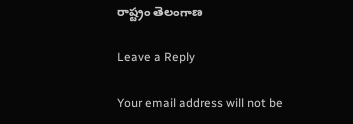రాష్ట్రం తెలంగాణ

Leave a Reply

Your email address will not be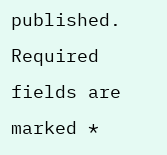published. Required fields are marked *